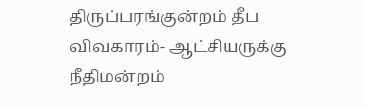திருப்பரங்குன்றம் தீப விவகாரம்- ஆட்சியருக்கு நீதிமன்றம்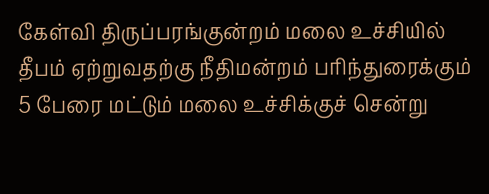கேள்வி திருப்பரங்குன்றம் மலை உச்சியில் தீபம் ஏற்றுவதற்கு நீதிமன்றம் பரிந்துரைக்கும் 5 பேரை மட்டும் மலை உச்சிக்குச் சென்று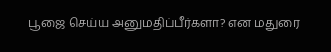பூஜை செய்ய அனுமதிப்பீர்களா? என மதுரை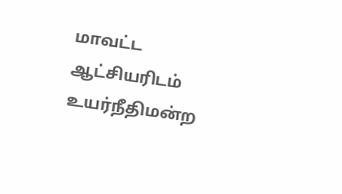மாவட்ட ஆட்சியரிடம் உயர்நீதிமன்ற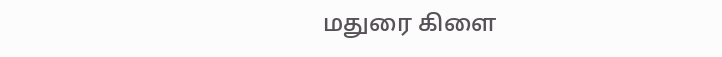மதுரை கிளை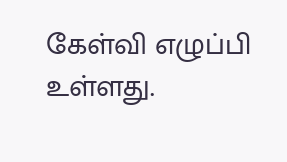கேள்வி எழுப்பி உள்ளது.